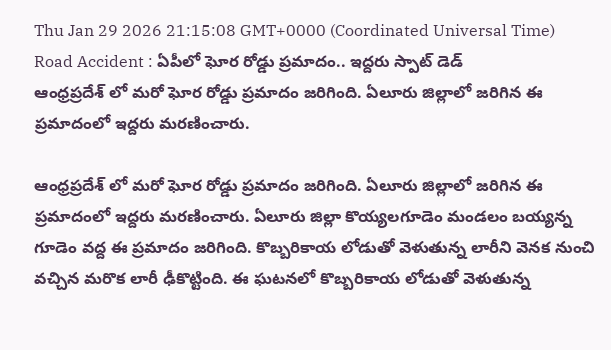Thu Jan 29 2026 21:15:08 GMT+0000 (Coordinated Universal Time)
Road Accident : ఏపీలో ఘోర రోడ్డు ప్రమాదం.. ఇద్దరు స్పాట్ డెడ్
ఆంధ్రప్రదేశ్ లో మరో ఘోర రోడ్డు ప్రమాదం జరిగింది. ఏలూరు జిల్లాలో జరిగిన ఈ ప్రమాదంలో ఇద్దరు మరణించారు.

ఆంధ్రప్రదేశ్ లో మరో ఘోర రోడ్డు ప్రమాదం జరిగింది. ఏలూరు జిల్లాలో జరిగిన ఈ ప్రమాదంలో ఇద్దరు మరణించారు. ఏలూరు జిల్లా కొయ్యలగూడెం మండలం బయ్యన్న గూడెం వద్ద ఈ ప్రమాదం జరిగింది. కొబ్బరికాయ లోడుతో వెళుతున్న లారీని వెనక నుంచి వచ్చిన మరొక లారీ ఢీకొట్టింది. ఈ ఘటనలో కొబ్బరికాయ లోడుతో వెళుతున్న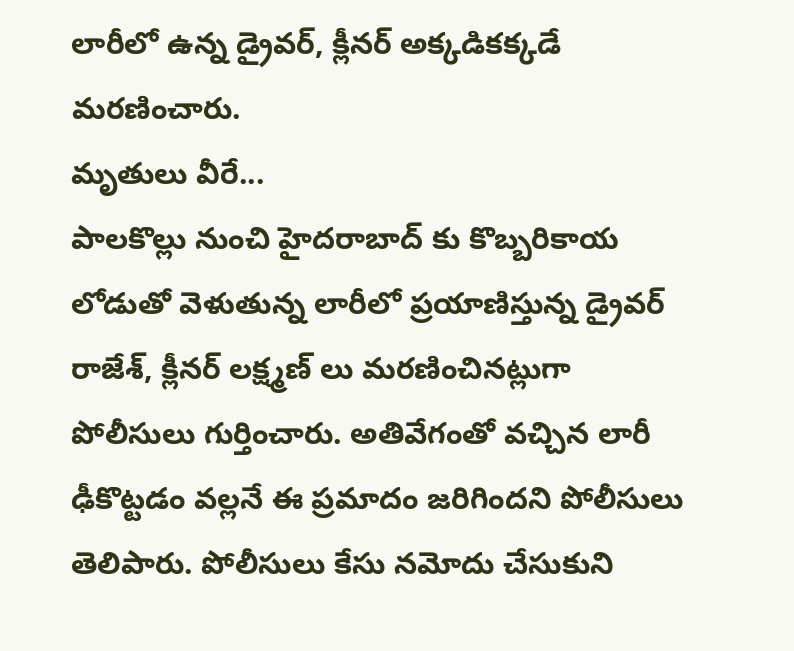లారీలో ఉన్న డ్రైవర్, క్లీనర్ అక్కడికక్కడే మరణించారు.
మృతులు వీరే...
పాలకొల్లు నుంచి హైదరాబాద్ కు కొబ్బరికాయ లోడుతో వెళుతున్న లారీలో ప్రయాణిస్తున్న డ్రైవర్ రాజేశ్, క్లీనర్ లక్ష్మణ్ లు మరణించినట్లుగా పోలీసులు గుర్తించారు. అతివేగంతో వచ్చిన లారీ ఢీకొట్టడం వల్లనే ఈ ప్రమాదం జరిగిందని పోలీసులు తెలిపారు. పోలీసులు కేసు నమోదు చేసుకుని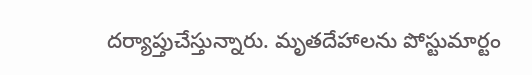దర్యాప్తుచేస్తున్నారు. మృతదేహాలను పోస్టుమార్టం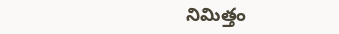నిమిత్తం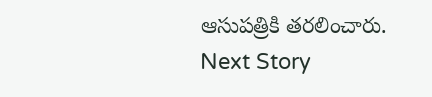ఆసుపత్రికి తరలించారు.
Next Story